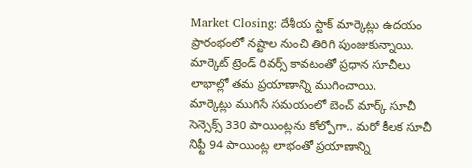Market Closing: దేశీయ స్టాక్ మార్కెట్లు ఉదయం ప్రారంభంలో నష్టాల నుంచి తిరిగి పుంజుకున్నాయి. మార్కెట్ ట్రెండ్ రివర్స్ కావటంతో ప్రధాన సూచీలు లాభాల్లో తమ ప్రయాణాన్ని ముగించాయి.
మార్కెట్లు ముగిసే సమయంలో బెంచ్ మార్క్ సూచీ సెన్సెక్స్ 330 పాయింట్లను కోల్పోగా.. మరో కీలక సూచీ నిఫ్టీ 94 పాయింట్ల లాభంతో ప్రయాణాన్ని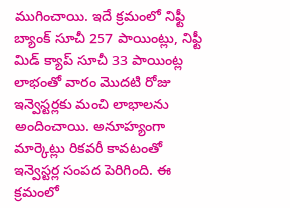ముగించాయి. ఇదే క్రమంలో నిఫ్టీ బ్యాంక్ సూచీ 257 పాయింట్లు, నిఫ్టీ మిడ్ క్యాప్ సూచీ 33 పాయింట్ల లాభంతో వారం మెుదటి రోజు ఇన్వెస్టర్లకు మంచి లాభాలను అందించాయి. అనూహ్యంగా మార్కెట్లు రికవరీ కావటంతో ఇన్వెస్టర్ల సంపద పెరిగింది. ఈ క్రమంలో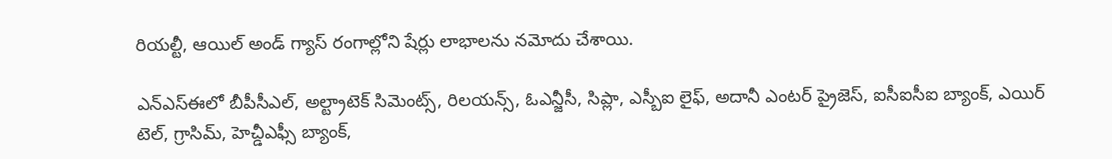రియల్టీ, ఆయిల్ అండ్ గ్యాస్ రంగాల్లోని షేర్లు లాభాలను నమోదు చేశాయి.

ఎన్ఎస్ఈలో బీపీసీఎల్, అల్ట్రాటెక్ సిమెంట్స్, రిలయన్స్, ఓఎన్జీసీ, సిప్లా, ఎస్బీఐ లైఫ్, అదానీ ఎంటర్ ప్రైజెస్, ఐసీఐసీఐ బ్యాంక్, ఎయిర్ టెల్, గ్రాసిమ్, హెచ్డీఎఫ్సీ బ్యాంక్,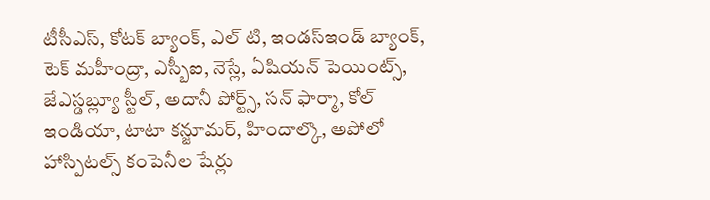టీసీఎస్, కోటక్ బ్యాంక్, ఎల్ టి, ఇండస్ఇండ్ బ్యాంక్, టెక్ మహీంద్రా, ఎస్బీఐ, నెస్లే, ఏషియన్ పెయింట్స్, జేఎస్డబ్ల్యూ స్టీల్, అదానీ పోర్ట్స్, సన్ ఫార్మా, కోల్ ఇండియా, టాటా కన్జూమర్, హిందాల్కొ, అపోలో హాస్పిటల్స్ కంపెనీల షేర్లు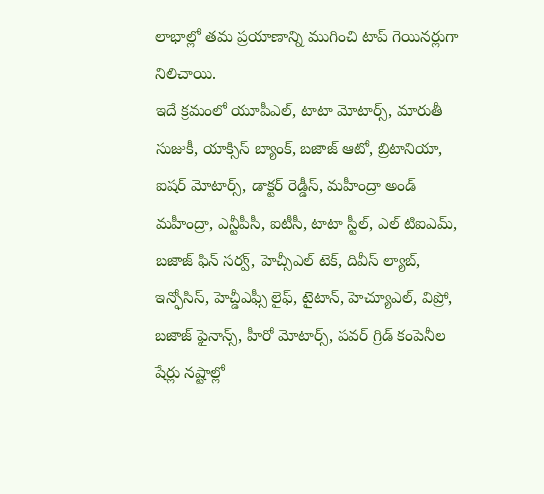లాభాల్లో తమ ప్రయాణాన్ని ముగించి టాప్ గెయినర్లుగా నిలిచాయి.
ఇదే క్రమంలో యూపీఎల్, టాటా మోటార్స్, మారుతీ సుజుకీ, యాక్సిస్ బ్యాంక్, బజాజ్ ఆటో, బ్రిటానియా, ఐషర్ మోటార్స్, డాక్టర్ రెడ్డీస్, మహీంద్రా అండ్ మహీంద్రా, ఎన్టీపీసీ, ఐటీసీ, టాటా స్టీల్, ఎల్ టిఐఎమ్, బజాజ్ ఫిన్ సర్వ్, హెచ్సీఎల్ టెక్, దివీస్ ల్యాబ్, ఇన్ఫోసిస్, హెచ్డీఎఫ్సీ లైఫ్, టైటాన్, హెచ్యూఎల్, విప్రో, బజాజ్ ఫైనాన్స్, హీరో మోటార్స్, పవర్ గ్రిడ్ కంపెనీల షేర్లు నష్టాల్లో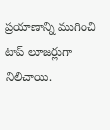ప్రయాణాన్ని ముగించి టాప్ లూజర్లుగా నిలిచాయి.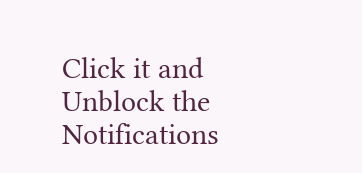Click it and Unblock the Notifications